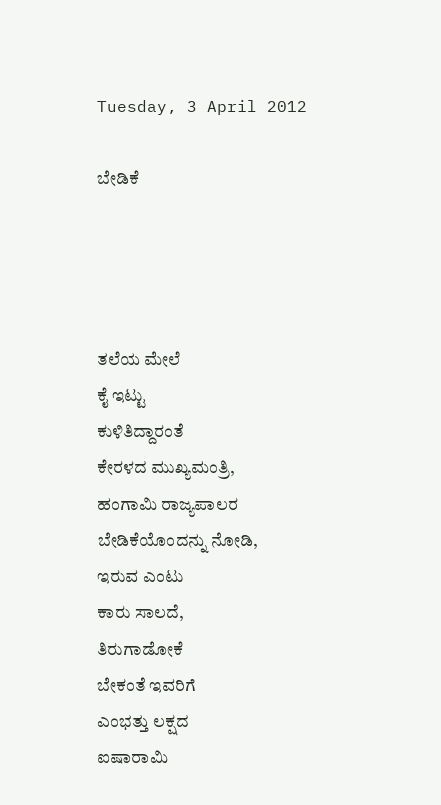Tuesday, 3 April 2012

ಬೇಡಿಕೆ




ತಲೆಯ ಮೇಲೆ
ಕೈ ಇಟ್ಟು
ಕುಳಿತಿದ್ದಾರಂತೆ
ಕೇರಳದ ಮುಖ್ಯಮಂತ್ರಿ,
ಹಂಗಾಮಿ ರಾಜ್ಯಪಾಲರ
ಬೇಡಿಕೆಯೊಂದನ್ನು ನೋಡಿ,
ಇರುವ ಎಂಟು
ಕಾರು ಸಾಲದೆ,
ತಿರುಗಾಡೋಕೆ
ಬೇಕಂತೆ ಇವರಿಗೆ
ಎಂಭತ್ತು ಲಕ್ಷದ
ಐಷಾರಾಮಿ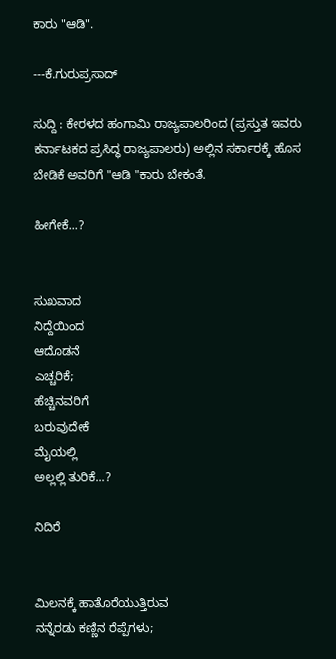ಕಾರು "ಆಡಿ".

---ಕೆ.ಗುರುಪ್ರಸಾದ್

ಸುದ್ದಿ : ಕೇರಳದ ಹಂಗಾಮಿ ರಾಜ್ಯಪಾಲರಿಂದ (ಪ್ರಸ್ತುತ ಇವರು ಕರ್ನಾಟಕದ ಪ್ರಸಿದ್ಧ ರಾಜ್ಯಪಾಲರು) ಅಲ್ಲಿನ ಸರ್ಕಾರಕ್ಕೆ ಹೊಸ ಬೇಡಿಕೆ ಅವರಿಗೆ "ಆಡಿ "ಕಾರು ಬೇಕಂತೆ.

ಹೀಗೇಕೆ...?


ಸುಖವಾದ
ನಿದ್ದೆಯಿಂದ
ಆದೊಡನೆ
ಎಚ್ಚರಿಕೆ;
ಹೆಚ್ಚಿನವರಿಗೆ
ಬರುವುದೇಕೆ
ಮೈಯಲ್ಲಿ
ಅಲ್ಲಲ್ಲಿ ತುರಿಕೆ...?

ನಿದಿರೆ


ಮಿಲನಕ್ಕೆ ಹಾತೊರೆಯುತ್ತಿರುವ
ನನ್ನೆರಡು ಕಣ್ಣಿನ ರೆಪ್ಪೆಗಳು;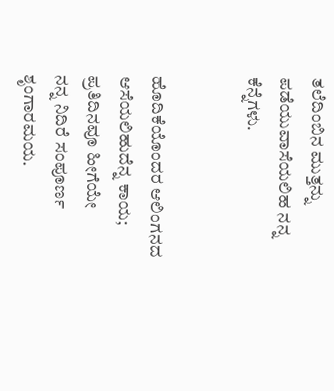ತಲೆದಿಂಬಿನ ಮುತ್ತನ್ನು
ಪಡೆಯುವಾಸೆಯಲಿಹ ನನ್ನ ಕೆನ್ನೆಗಳು.


ಹೊದಿಕೆಯೊಂದರ ಆಲಿಂಗನದ
ಆಸೆಯಲಿಹುದೆನ್ನ ಕಾಯ;
ಪ್ರತಿದಿನವೂ ಹೀಗೆಯೇ
ನನ್ನ ನಿದಿರೆ ಸಂಪೂರ್ಣ ಶೃಂಗಾರಮಯ.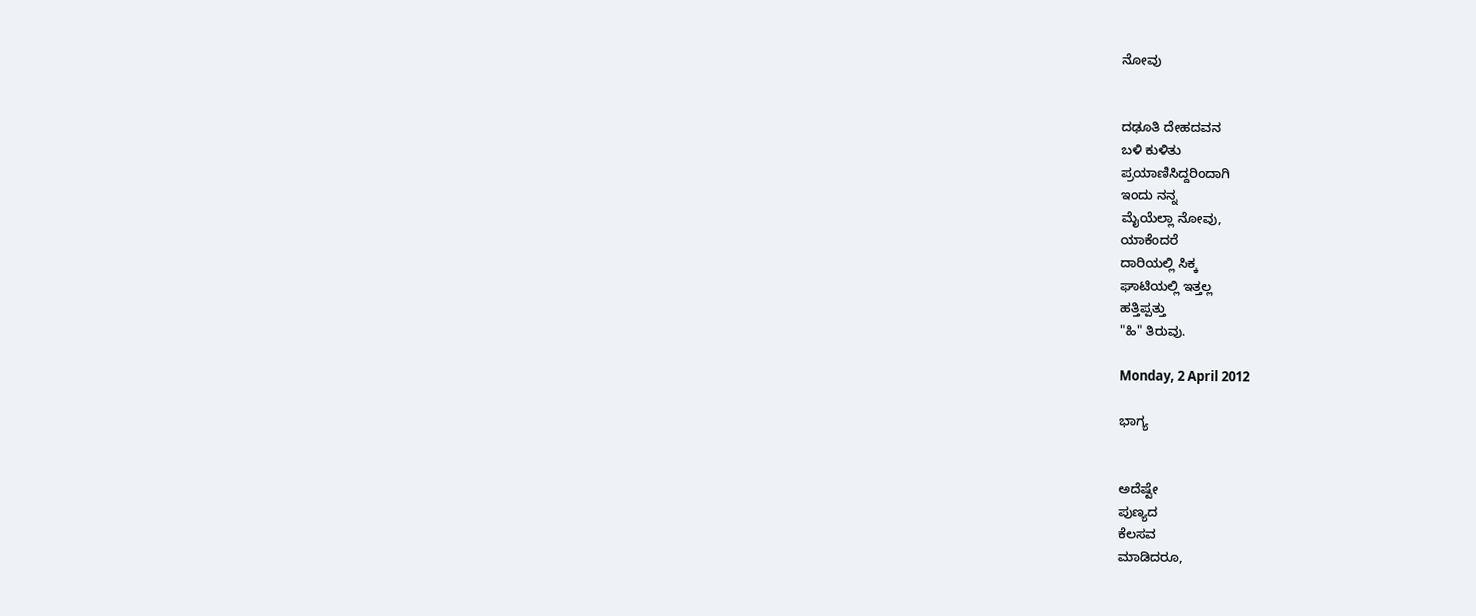ನೋವು


ದಢೂತಿ ದೇಹದವನ
ಬಳಿ ಕುಳಿತು
ಪ್ರಯಾಣಿಸಿದ್ದರಿಂದಾಗಿ
ಇಂದು ನನ್ನ
ಮೈಯೆಲ್ಲಾ ನೋವು,
ಯಾಕೆಂದರೆ
ದಾರಿಯಲ್ಲಿ ಸಿಕ್ಕ
ಘಾಟಿಯಲ್ಲಿ ಇತ್ತಲ್ಲ
ಹತ್ತಿಪ್ಪತ್ತು
"ಹಿ" ತಿರುವು.

Monday, 2 April 2012

ಭಾಗ್ಯ


ಅದೆಷ್ಟೇ
ಪುಣ್ಯದ
ಕೆಲಸವ
ಮಾಡಿದರೂ,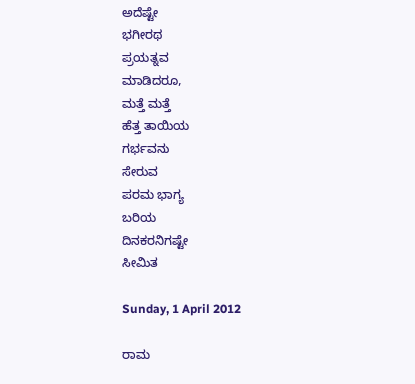ಅದೆಷ್ಟೇ
ಭಗೀರಥ
ಪ್ರಯತ್ನವ
ಮಾಡಿದರೂ,
ಮತ್ತೆ ಮತ್ತೆ
ಹೆತ್ತ ತಾಯಿಯ
ಗರ್ಭವನು
ಸೇರುವ
ಪರಮ ಭಾಗ್ಯ
ಬರಿಯ
ದಿನಕರನಿಗಷ್ಟೇ
ಸೀಮಿತ

Sunday, 1 April 2012

ರಾಮ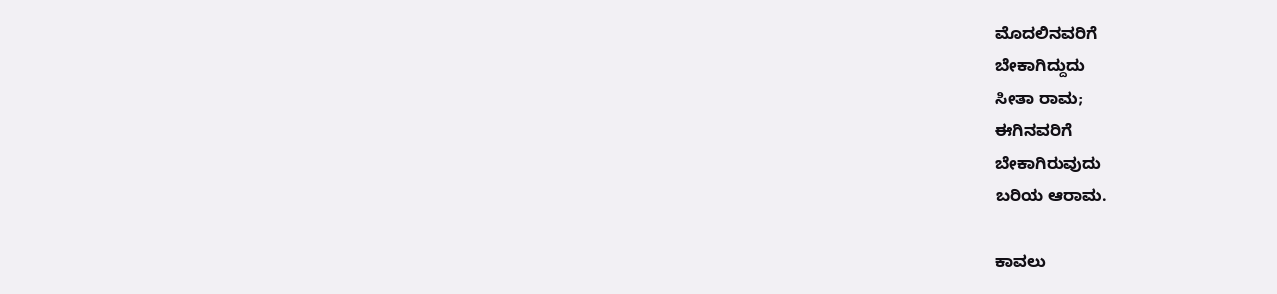ಮೊದಲಿನವರಿಗೆ
ಬೇಕಾಗಿದ್ದುದು
ಸೀತಾ ರಾಮ;
ಈಗಿನವರಿಗೆ
ಬೇಕಾಗಿರುವುದು
ಬರಿಯ ಆರಾಮ.

ಕಾವಲು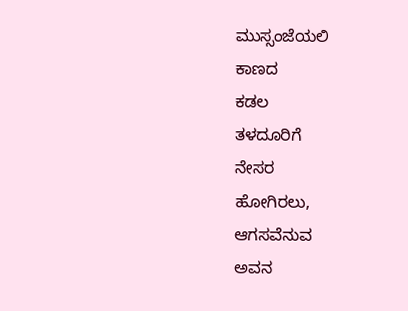ಮುಸ್ಸಂಜೆಯಲಿ
ಕಾಣದ
ಕಡಲ
ತಳದೂರಿಗೆ
ನೇಸರ
ಹೋಗಿರಲು,
ಆಗಸವೆನುವ
ಅವನ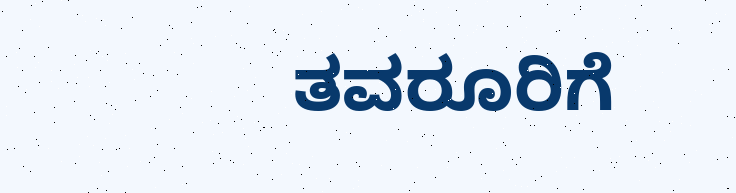ತವರೂರಿಗೆ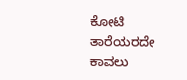ಕೋಟಿ
ತಾರೆಯರದೇ
ಕಾವಲು